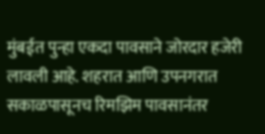मुंबईत पुन्हा एकदा पावसाने जोरदार हजेरी लावली आहे. शहरात आणि उपनगरात सकाळपासूनच रिमझिम पावसानंतर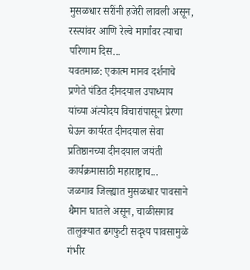मुसळधार सरींनी हजेरी लावली असून, रस्त्यांवर आणि रेल्वे मार्गांवर त्याचा परिणाम दिस...
यवतमाळ: एकात्म मानव दर्शनाचे प्रणेते पंडित दीनदयाल उपाध्याय यांच्या अंत्योदय विचारांपासून प्रेरणा घेऊन कार्यरत दीनदयाल सेवा प्रतिष्ठानच्या दीनदयाल जयंती कार्यक्रमासाठी महाराष्ट्राच...
जळगाव जिल्ह्यात मुसळधार पावसाने थैमान घातले असून, चाळीसगाव तालुक्यात ढगफुटी सदृश्य पावसामुळे गंभीर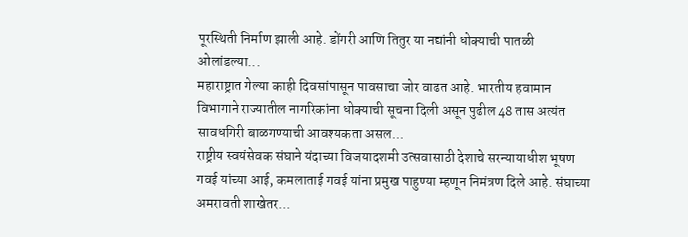पूरस्थिती निर्माण झाली आहे. डोंगरी आणि तितुर या नद्यांनी धोक्याची पातळी ओलांडल्या...
महाराष्ट्रात गेल्या काही दिवसांपासून पावसाचा जोर वाढत आहे. भारतीय हवामान विभागाने राज्यातील नागरिकांना धोक्याची सूचना दिली असून पुढील 48 तास अत्यंत सावधगिरी बाळगण्याची आवश्यकता असल...
राष्ट्रीय स्वयंसेवक संघाने यंदाच्या विजयादशमी उत्सवासाठी देशाचे सरन्यायाधीश भूषण गवई यांच्या आई, कमलाताई गवई यांना प्रमुख पाहुण्या म्हणून निमंत्रण दिले आहे. संघाच्या अमरावती शाखेतर...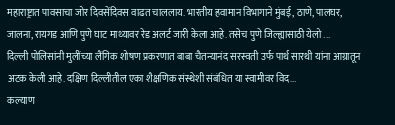महाराष्ट्रात पावसाचा जोर दिवसेंदिवस वाढत चाललाय. भारतीय हवामान विभागाने मुंबई, ठाणे, पालघर, जालना, रायगड आणि पुणे घाट माथ्यावर रेड अलर्ट जारी केला आहे. तसेच पुणे जिल्ह्यासाठी येलो ...
दिल्ली पोलिसांनी मुलींच्या लैंगिक शोषण प्रकरणात बाबा चैतन्यानंद सरस्वती उर्फ पार्थ सारथी यांना आग्रातून अटक केली आहे. दक्षिण दिल्लीतील एका शैक्षणिक संस्थेशी संबंधित या स्वामीवर विद...
कल्याण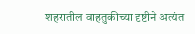शहरातील वाहतुकीच्या दृष्टीने अत्यंत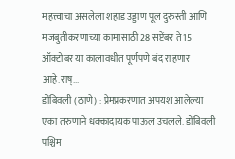महत्त्वाचा असलेला शहाड उड्डाण पूल दुरुस्ती आणि मजबुतीकरणाच्या कामासाठी 28 सप्टेंबर ते 15 ऑक्टोबर या कालावधीत पूर्णपणे बंद राहणार आहे.राष्...
डोंबिवली (ठाणे) : प्रेमप्रकरणात अपयश आलेल्या एका तरुणाने धक्कादायक पाऊल उचलले. डोंबिवली पश्चिम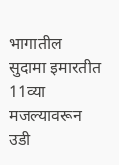भागातील सुदामा इमारतीत 11व्या मजल्यावरून उडी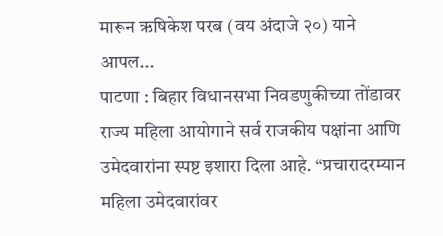मारून ऋषिकेश परब (वय अंदाजे २०) याने आपल...
पाटणा : बिहार विधानसभा निवडणुकीच्या तोंडावर राज्य महिला आयोगाने सर्व राजकीय पक्षांना आणि उमेदवारांना स्पष्ट इशारा दिला आहे. “प्रचारादरम्यान महिला उमेदवारांवर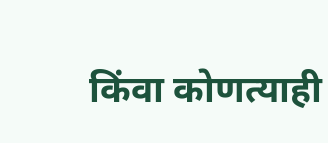किंवा कोणत्याही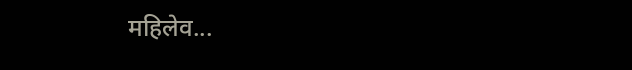महिलेव...